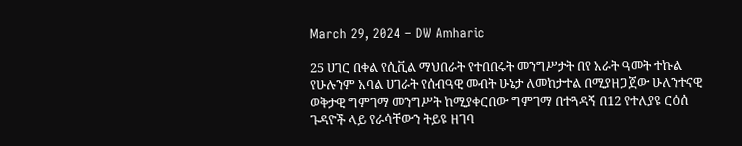March 29, 2024 – DW Amharic

25 ሀገር በቀል የሲቪል ማህበራት የተበበሩት መንግሥታት በየ አራት ዓመት ተኩል የሁሉንም አባል ሀገራት የሰብዓዊ መብት ሁኔታ ለመከታተል በሚያዘጋጀው ሁለንተናዊ ወቅታዊ ግምገማ መንግሥት ከሚያቀርበው ግምገማ በተጓዳኝ በ12 የተለያዩ ርዕሰ ጉዳዮች ላይ የራሳቸውን ትይዩ ዘገባ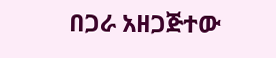በጋራ አዘጋጅተው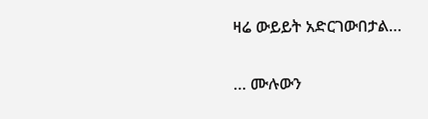ዛሬ ውይይት አድርገውበታል…

… ሙሉውን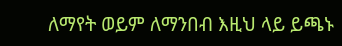ለማየት ወይም ለማንበብ እዚህ ላይ ይጫኑ